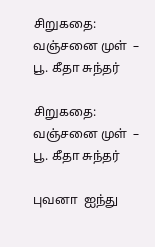சிறுகதை: வஞ்சனை முள்  – பூ. கீதா சுந்தர்

சிறுகதை: வஞ்சனை முள்  – பூ. கீதா சுந்தர்

புவனா  ஐந்து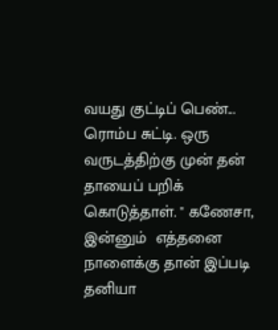வயது குட்டிப் பெண்... ரொம்ப சுட்டி. ஒரு வருடத்திற்கு முன் தன்  தாயைப் பறிக் கொடுத்தாள். " கணேசா, இன்னும்  எத்தனை  நாளைக்கு தான் இப்படி  தனியா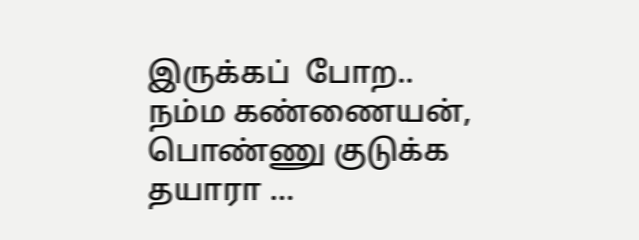இருக்கப்  போற.. நம்ம கண்ணையன்,   பொண்ணு குடுக்க தயாரா …